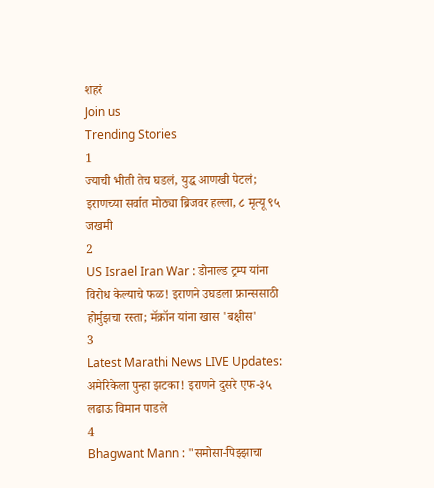शहरं
Join us
Trending Stories
1
ज्याची भीती तेच घडलं, युद्ध आणखी पेटलं; इराणच्या सर्वात मोठ्या ब्रिजवर हल्ला, ८ मृत्यू ९५ जखमी
2
US Israel Iran War : डोनाल्ड ट्रम्प यांना विरोध केल्याचे फळ! इराणने उघडला फ्रान्ससाठी होर्मुझचा रस्ता; मॅक्रॉन यांना खास 'बक्षीस'
3
Latest Marathi News LIVE Updates: अमेरिकेला पुन्हा झटका! इराणने दुसरे एफ-३५ लढाऊ विमान पाडले
4
Bhagwant Mann : "समोसा-पिझ्झाचा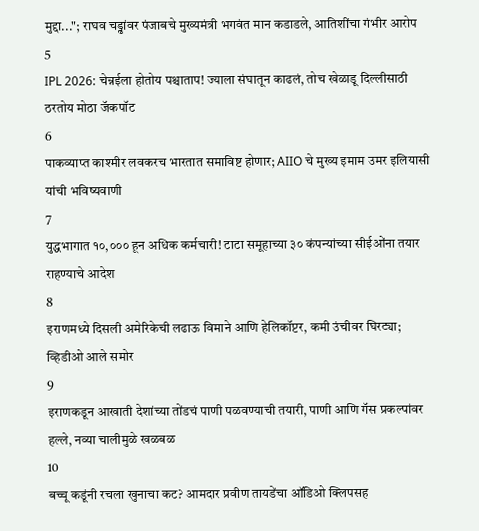मुद्दा..."; राघव चड्ढांवर पंजाबचे मुख्यमंत्री भगवंत मान कडाडले, आतिशींचा गंभीर आरोप
5
IPL 2026: चेन्नईला होतोय पश्चाताप! ज्याला संघातून काढलं, तोच खेळाडू दिल्लीसाठी ठरतोय मोठा जॅकपॉट
6
पाकव्याप्त काश्मीर लवकरच भारतात समाविष्ट होणार; AIIO चे मुख्य इमाम उमर इलियासी यांची भविष्यवाणी
7
युद्धभागात १०,००० हून अधिक कर्मचारी! टाटा समूहाच्या ३० कंपन्यांच्या सीईओंना तयार राहण्याचे आदेश
8
इराणमध्ये दिसली अमेरिकेची लढाऊ विमाने आणि हेलिकॉप्टर, कमी उंचीवर घिरट्या; व्हिडीओ आले समोर
9
इराणकडून आखाती देशांच्या तोंडचं पाणी पळवण्याची तयारी, पाणी आणि गॅस प्रकल्पांवर हल्ले, नव्या चालीमुळे खळबळ
10
बच्चू कडूंनी रचला खुनाचा कट? आमदार प्रवीण तायडेंचा ऑडिओ क्लिपसह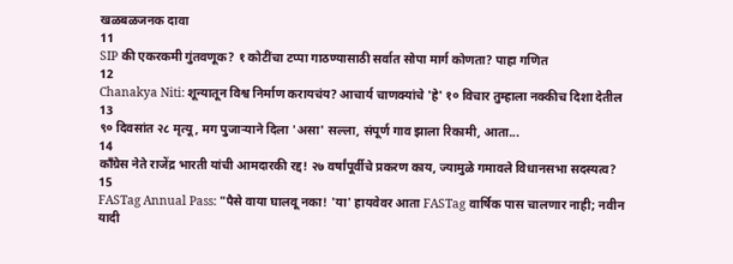खळबळजनक दावा
11
SIP की एकरकमी गुंतवणूक? १ कोटींचा टप्पा गाठण्यासाठी सर्वात सोपा मार्ग कोणता? पाहा गणित
12
Chanakya Niti: शून्यातून विश्व निर्माण करायचंय? आचार्य चाणक्यांचे 'हे' १० विचार तुम्हाला नक्कीच दिशा देतील
13
९० दिवसांत २८ मृत्यू, मग पुजाऱ्याने दिला 'असा' सल्ला, संपूर्ण गाव झाला रिकामी, आता...
14
काँग्रेस नेते राजेंद्र भारती यांची आमदारकी रद्द! २७ वर्षांपूर्वीचे प्रकरण काय, ज्यामुळे गमावले विधानसभा सदस्यत्व?
15
FASTag Annual Pass: "पैसे वाया घालवू नका! 'या' हायवेवर आता FASTag वार्षिक पास चालणार नाही; नवीन यादी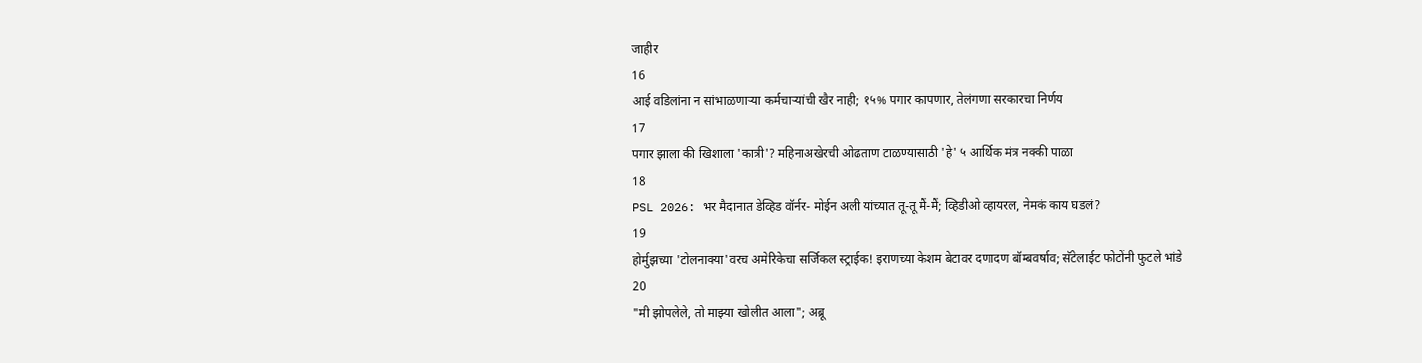जाहीर
16
आई वडिलांना न सांभाळणाऱ्या कर्मचाऱ्यांची खैर नाही; १५% पगार कापणार, तेलंगणा सरकारचा निर्णय
17
पगार झाला की खिशाला 'कात्री'? महिनाअखेरची ओढताण टाळण्यासाठी 'हे' ५ आर्थिक मंत्र नक्की पाळा
18
PSL 2026: भर मैदानात डेव्हिड वॉर्नर- मोईन अली यांच्यात तू-तू मैं-मैं; व्हिडीओ व्हायरल, नेमकं काय घडलं?
19
होर्मुझच्या 'टोलनाक्या'वरच अमेरिकेचा सर्जिकल स्ट्राईक! इराणच्या केशम बेटावर दणादण बॉम्बवर्षाव; सॅटेलाईट फोटोंनी फुटले भांडे
20
"मी झोपलेले, तो माझ्या खोलीत आला"; अब्रू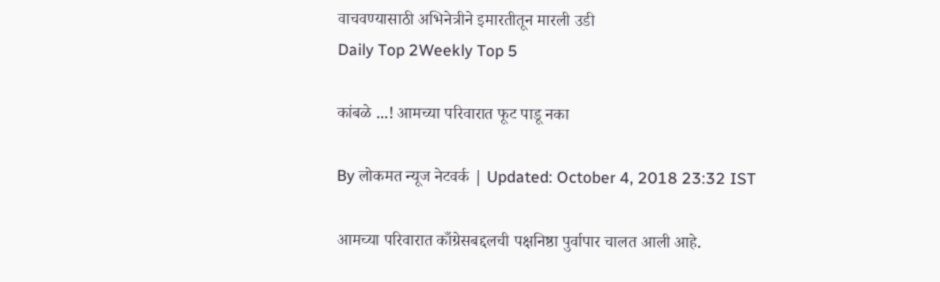वाचवण्यासाठी अभिनेत्रीने इमारतीतून मारली उडी
Daily Top 2Weekly Top 5

कांबळे ...! आमच्या परिवारात फूट पाडू नका

By लोकमत न्यूज नेटवर्क | Updated: October 4, 2018 23:32 IST

आमच्या परिवारात काँग्रेसबद्दलची पक्षनिष्ठा पुर्वापार चालत आली आहे.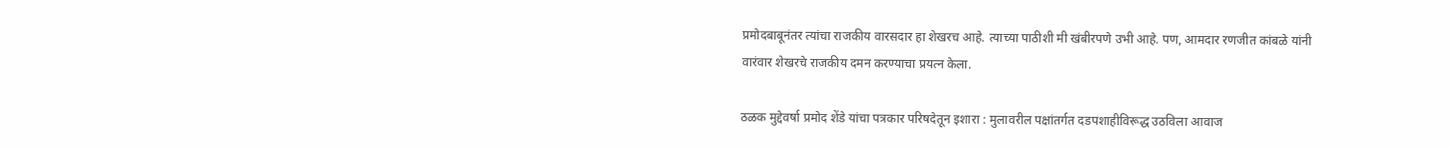प्रमोदबाबूनंतर त्यांचा राजकीय वारसदार हा शेखरच आहे. त्याच्या पाठीशी मी खंबीरपणे उभी आहे. पण, आमदार रणजीत कांबळे यांनी वारंवार शेखरचे राजकीय दमन करण्याचा प्रयत्न केला.

ठळक मुद्देवर्षा प्रमोद शेंडे यांचा पत्रकार परिषदेतून इशारा : मुलावरील पक्षांतर्गत दडपशाहीविरूद्ध उठविला आवाज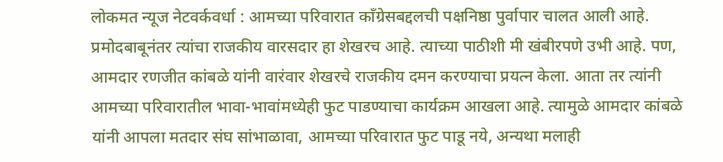लोकमत न्यूज नेटवर्कवर्धा : आमच्या परिवारात काँग्रेसबद्दलची पक्षनिष्ठा पुर्वापार चालत आली आहे. प्रमोदबाबूनंतर त्यांचा राजकीय वारसदार हा शेखरच आहे. त्याच्या पाठीशी मी खंबीरपणे उभी आहे. पण, आमदार रणजीत कांबळे यांनी वारंवार शेखरचे राजकीय दमन करण्याचा प्रयत्न केला. आता तर त्यांनी आमच्या परिवारातील भावा-भावांमध्येही फुट पाडण्याचा कार्यक्रम आखला आहे. त्यामुळे आमदार कांबळे यांनी आपला मतदार संघ सांभाळावा, आमच्या परिवारात फुट पाडू नये, अन्यथा मलाही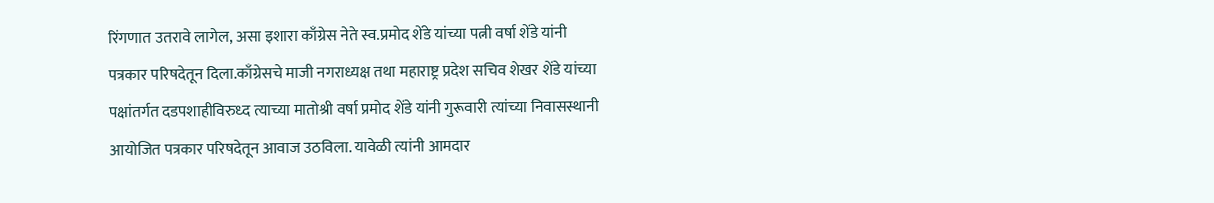रिंगणात उतरावे लागेल, असा इशारा काँग्रेस नेते स्व.प्रमोद शेंडे यांच्या पत्नी वर्षा शेंडे यांनी पत्रकार परिषदेतून दिला.काँग्रेसचे माजी नगराध्यक्ष तथा महाराष्ट्र प्रदेश सचिव शेखर शेंडे यांच्या पक्षांतर्गत दडपशाहीविरुध्द त्याच्या मातोश्री वर्षा प्रमोद शेंडे यांनी गुरूवारी त्यांच्या निवासस्थानी आयोजित पत्रकार परिषदेतून आवाज उठविला. यावेळी त्यांनी आमदार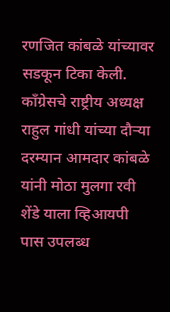रणजित कांबळे यांच्यावर सडकून टिका केली. काँग्रेसचे राष्ट्रीय अध्यक्ष राहुल गांधी यांच्या दौऱ्या दरम्यान आमदार कांबळे यांनी मोठा मुलगा रवी शेंडे याला व्हिआयपी पास उपलब्ध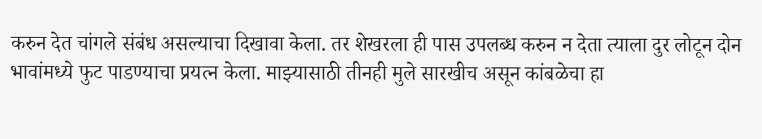करुन देत चांगले संबंध असल्याचा दिखावा केला. तर शेखरला ही पास उपलब्ध करुन न देता त्याला दुर लोटून दोन भावांमध्ये फुट पाडण्याचा प्रयत्न केला. माझ्यासाठी तीनही मुले सारखीच असून कांबळेचा हा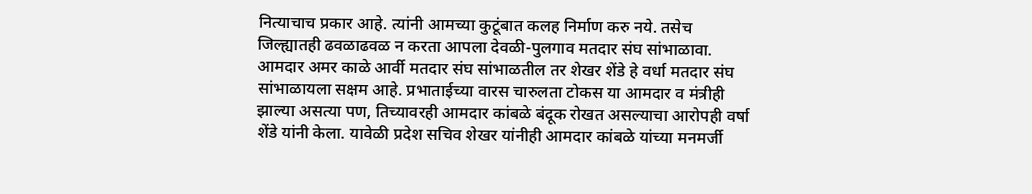नित्याचाच प्रकार आहे. त्यांनी आमच्या कुटूंबात कलह निर्माण करु नये. तसेच जिल्ह्यातही ढवळाढवळ न करता आपला देवळी-पुलगाव मतदार संघ सांभाळावा. आमदार अमर काळे आर्वी मतदार संघ सांभाळतील तर शेखर शेंडे हे वर्धा मतदार संघ सांभाळायला सक्षम आहे. प्रभाताईच्या वारस चारुलता टोकस या आमदार व मंत्रीही झाल्या असत्या पण, तिच्यावरही आमदार कांबळे बंदूक रोखत असल्याचा आरोपही वर्षा शेंडे यांनी केला. यावेळी प्रदेश सचिव शेखर यांनीही आमदार कांबळे यांच्या मनमर्जी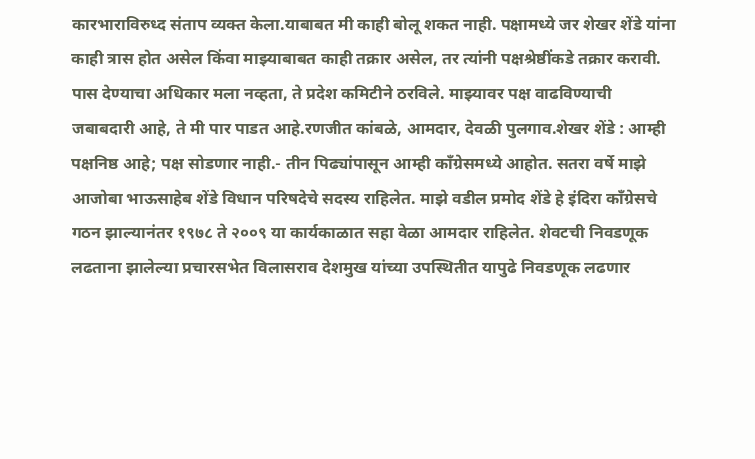कारभाराविरुध्द संताप व्यक्त केला.याबाबत मी काही बोलू शकत नाही. पक्षामध्ये जर शेखर शेंडे यांना काही त्रास होत असेल किंवा माझ्याबाबत काही तक्रार असेल, तर त्यांनी पक्षश्रेष्ठींकडे तक्रार करावी. पास देण्याचा अधिकार मला नव्हता, ते प्रदेश कमिटीने ठरविले. माझ्यावर पक्ष वाढविण्याची जबाबदारी आहे, ते मी पार पाडत आहे.रणजीत कांबळे, आमदार, देवळी पुलगाव.शेखर शेंडे : आम्ही पक्षनिष्ठ आहे; पक्ष सोडणार नाही.- तीन पिढ्यांपासून आम्ही काँग्रेसमध्ये आहोत. सतरा वर्षे माझे आजोबा भाऊसाहेब शेंडे विधान परिषदेचे सदस्य राहिलेत. माझे वडील प्रमोद शेंडे हे इंदिरा काँग्रेसचे गठन झाल्यानंतर १९७८ ते २००९ या कार्यकाळात सहा वेळा आमदार राहिलेत. शेवटची निवडणूक लढताना झालेल्या प्रचारसभेत विलासराव देशमुख यांच्या उपस्थितीत यापुढे निवडणूक लढणार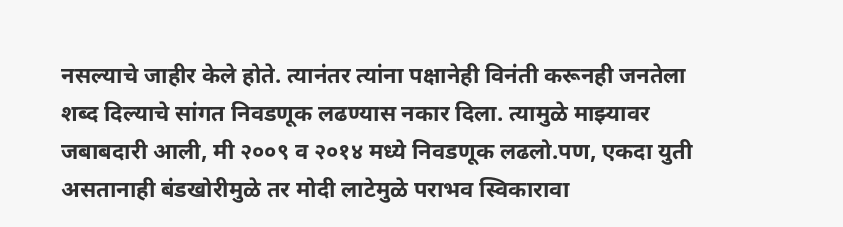नसल्याचे जाहीर केले होते. त्यानंतर त्यांना पक्षानेही विनंती करूनही जनतेला शब्द दिल्याचे सांगत निवडणूक लढण्यास नकार दिला. त्यामुळे माझ्यावर जबाबदारी आली, मी २००९ व २०१४ मध्ये निवडणूक लढलो.पण, एकदा युती असतानाही बंडखोरीमुळे तर मोदी लाटेमुळे पराभव स्विकारावा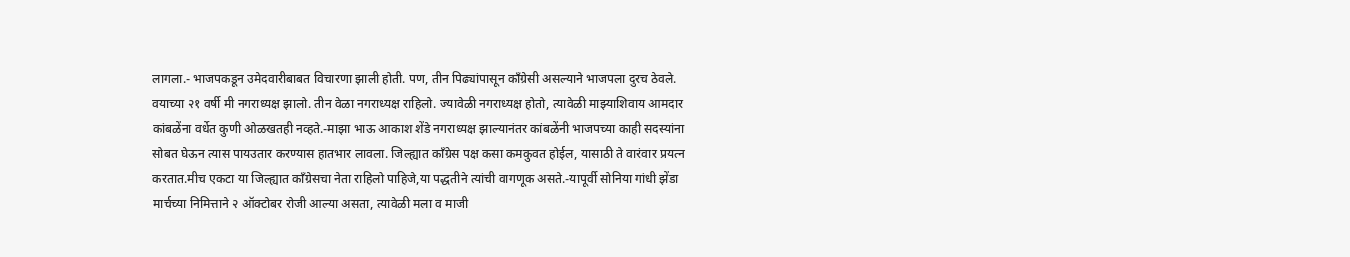लागला.- भाजपकडून उमेदवारीबाबत विचारणा झाली होती. पण, तीन पिढ्यांपासून काँग्रेसी असल्याने भाजपला दुरच ठेवले. वयाच्या २१ वर्षी मी नगराध्यक्ष झालो. तीन वेळा नगराध्यक्ष राहिलो. ज्यावेळी नगराध्यक्ष होतो, त्यावेळी माझ्याशिवाय आमदार कांबळेंना वर्धेत कुणी ओळखतही नव्हते.-माझा भाऊ आकाश शेंडे नगराध्यक्ष झाल्यानंतर कांबळेंनी भाजपच्या काही सदस्यांना सोबत घेऊन त्यास पायउतार करण्यास हातभार लावला. जिल्ह्यात काँग्रेस पक्ष कसा कमकुवत होईल, यासाठी ते वारंवार प्रयत्न करतात.मीच एकटा या जिल्ह्यात काँग्रेसचा नेता राहिलो पाहिजे,या पद्धतीने त्यांची वागणूक असते.-यापूर्वी सोनिया गांधी झेंडा मार्चच्या निमित्ताने २ ऑक्टोबर रोजी आल्या असता, त्यावेळी मला व माजी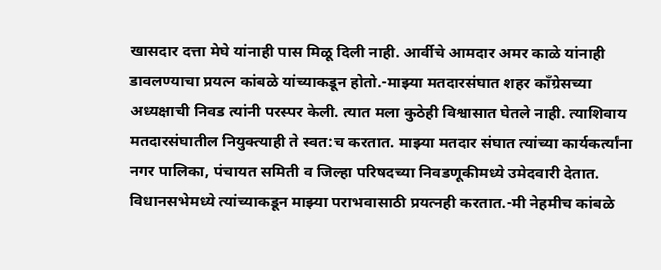खासदार दत्ता मेघे यांनाही पास मिळू दिली नाही. आर्वीचे आमदार अमर काळे यांनाही डावलण्याचा प्रयत्न कांबळे यांच्याकडून होतो.-माझ्या मतदारसंघात शहर काँग्रेसच्या अध्यक्षाची निवड त्यांनी परस्पर केली. त्यात मला कुठेही विश्वासात घेतले नाही. त्याशिवाय मतदारसंघातील नियुक्त्याही ते स्वत:च करतात. माझ्या मतदार संघात त्यांच्या कार्यकर्त्यांना नगर पालिका, पंचायत समिती व जिल्हा परिषदच्या निवडणूकीमध्ये उमेदवारी देतात. विधानसभेमध्ये त्यांच्याकडून माझ्या पराभवासाठी प्रयत्नही करतात.-मी नेहमीच कांबळे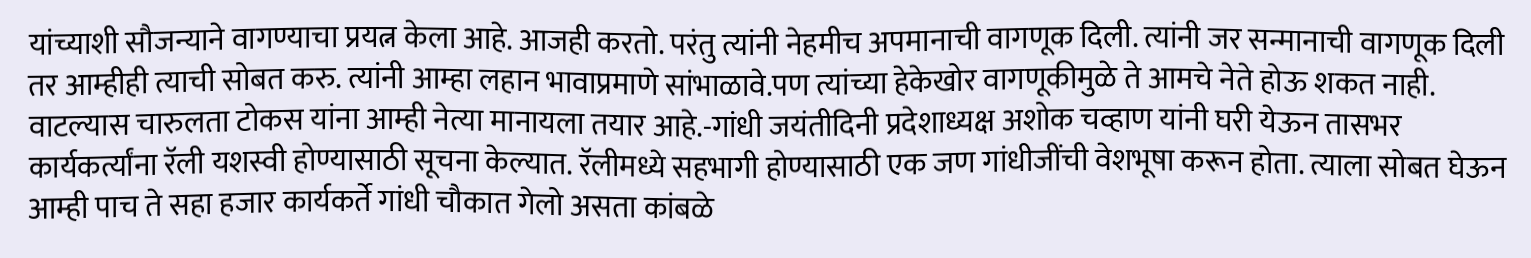यांच्याशी सौजन्याने वागण्याचा प्रयत्न केला आहे. आजही करतो. परंतु त्यांनी नेहमीच अपमानाची वागणूक दिली. त्यांनी जर सन्मानाची वागणूक दिली तर आम्हीही त्याची सोबत करु. त्यांनी आम्हा लहान भावाप्रमाणे सांभाळावे.पण त्यांच्या हेकेखोर वागणूकीमुळे ते आमचे नेते होऊ शकत नाही. वाटल्यास चारुलता टोकस यांना आम्ही नेत्या मानायला तयार आहे.-गांधी जयंतीदिनी प्रदेशाध्यक्ष अशोक चव्हाण यांनी घरी येऊन तासभर कार्यकर्त्यांना रॅली यशस्वी होण्यासाठी सूचना केल्यात. रॅलीमध्ये सहभागी होण्यासाठी एक जण गांधीजींची वेशभूषा करून होता. त्याला सोबत घेऊन आम्ही पाच ते सहा हजार कार्यकर्ते गांधी चौकात गेलो असता कांबळे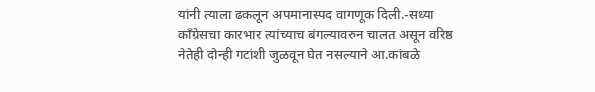यांनी त्याला ढकलून अपमानास्पद वागणूक दिली.-सध्या काँग्रेसचा कारभार त्यांच्याच बंगल्यावरुन चालत असून वरिष्ठ नेतेही दोन्ही गटांशी जुळवून घेत नसल्याने आ.कांबळे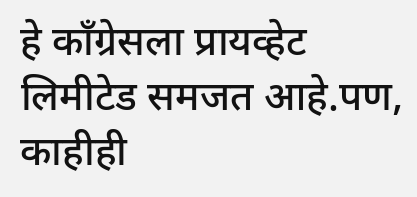हे काँग्रेसला प्रायव्हेट लिमीटेड समजत आहे.पण, काहीही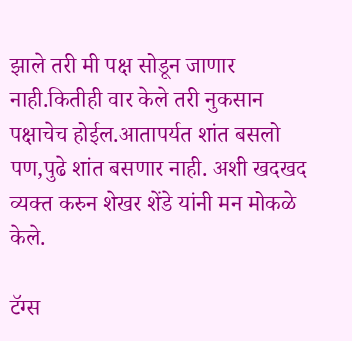झाले तरी मी पक्ष सोडून जाणार नाही.कितीही वार केले तरी नुकसान पक्षाचेच होईल.आतापर्यत शांत बसलो पण,पुढे शांत बसणार नाही. अशी खदखद व्यक्त करुन शेखर शेंडे यांनी मन मोकळे केले.

टॅग्स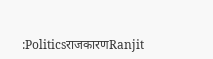:PoliticsराजकारणRanjit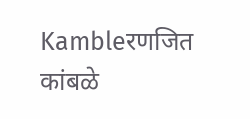Kambleरणजित कांबळे